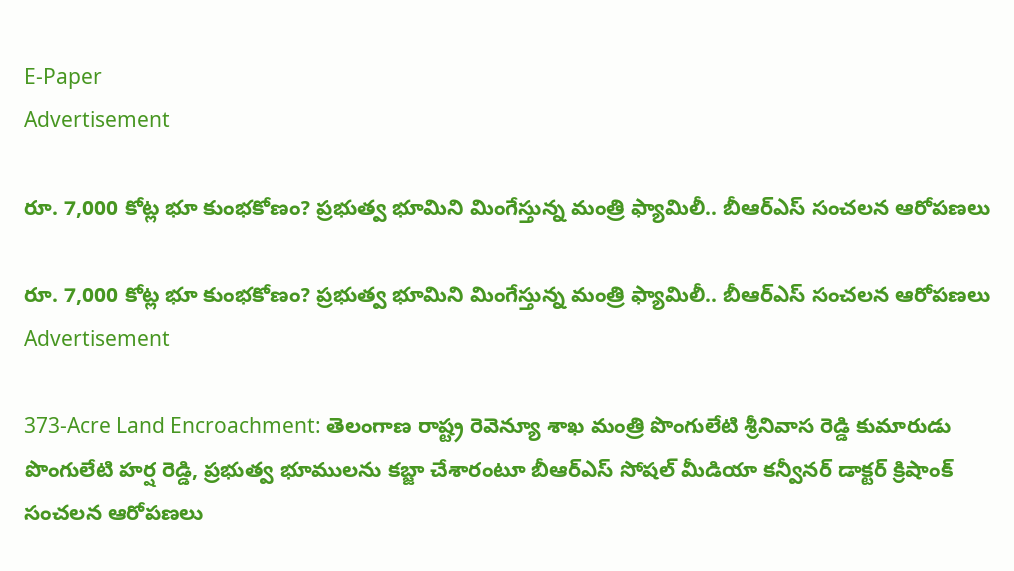E-Paper
Advertisement

రూ. 7,000 కోట్ల భూ కుంభకోణం? ప్రభుత్వ భూమిని మింగేస్తున్న మంత్రి ఫ్యామిలీ.. బీఆర్ఎస్ సంచ‌ల‌న ఆరోప‌ణ‌లు

రూ. 7,000 కోట్ల భూ కుంభకోణం? ప్రభుత్వ భూమిని మింగేస్తున్న మంత్రి ఫ్యామిలీ.. బీఆర్ఎస్ సంచ‌ల‌న ఆరోప‌ణ‌లు
Advertisement

373-Acre Land Encroachment: తెలంగాణ రాష్ట్ర రెవెన్యూ శాఖ మంత్రి పొంగులేటి శ్రీనివాస రెడ్డి కుమారుడు పొంగులేటి హర్ష రెడ్డి, ప్రభుత్వ భూములను కబ్జా చేశారంటూ బీఆర్ఎస్ సోషల్ మీడియా కన్వీనర్ డాక్టర్ క్రిషాంక్ సంచలన ఆరోపణలు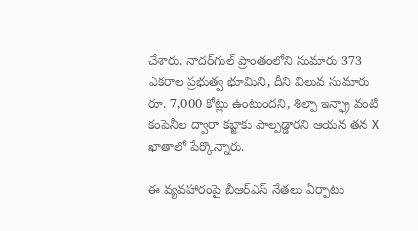చేశారు. నాదర్‌గుల్ ప్రాంతంలోని సుమారు 373 ఎకరాల ప్రభుత్వ భూమిని, దీని విలువ సుమారు రూ. 7,000 కోట్లు ఉంటుందని, శిల్పా ఇన్ఫ్రా వంటి కంపెనీల ద్వారా కబ్జాకు పాల్పడ్డారని ఆయన తన X ఖాతాలో పేర్కొన్నారు.

ఈ వ్యవహారంపై బీఆర్ఎస్ నేతలు ఏర్పాటు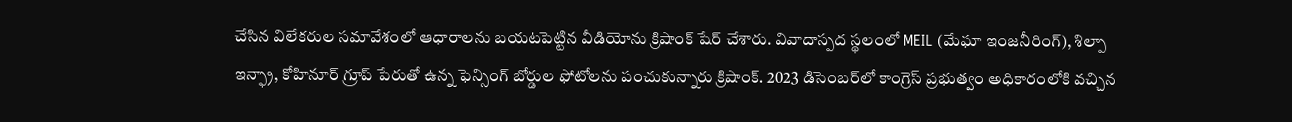చేసిన విలేకరుల సమావేశంలో ఆధారాలను బయటపెట్టిన వీడియోను క్రిషాంక్ షేర్ చేశారు. వివాదాస్పద స్థలంలో MEIL (మేఘా ఇంజనీరింగ్), శిల్పా ఇన్ఫ్రా, కోహినూర్ గ్రూప్ పేరుతో ఉన్న ఫెన్సింగ్ బోర్డుల ఫోటోల‌ను పంచుకున్నారు క్రిషాంక్. 2023 డిసెంబర్‌లో కాంగ్రెస్ ప్రభుత్వం అధికారంలోకి వచ్చిన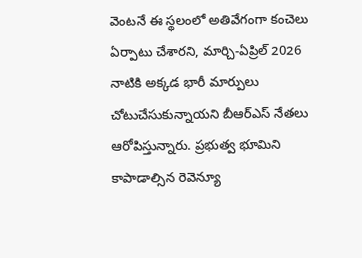వెంటనే ఈ స్థలంలో అతివేగంగా కంచెలు ఏర్పాటు చేశారని, మార్చి-ఏప్రిల్ 2026 నాటికి అక్కడ భారీ మార్పులు చోటుచేసుకున్నాయని బీఆర్ఎస్ నేతలు ఆరోపిస్తున్నారు. ప్రభుత్వ భూమిని కాపాడాల్సిన రెవెన్యూ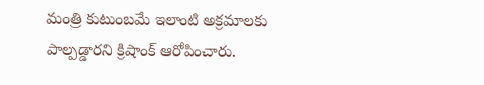మంత్రి కుటుంబమే ఇలాంటి అక్రమాలకు పాల్పడ్డార‌ని క్రిషాంక్ ఆరోపించారు.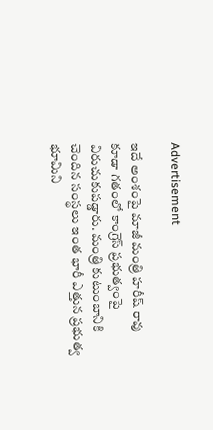Advertisement

ఇదే అంశంపై మాజీ మంత్రి హరీష్ రావు కూడా గ‌తంలో కాంగ్రెస్ ప్రభుత్వంపై విరుచుకుపడ్డారు. మంత్రి కుటుంబానికి చెందిన సంస్థలు ఇంత భారీ ఎత్తున ప్రభుత్వ భూమిని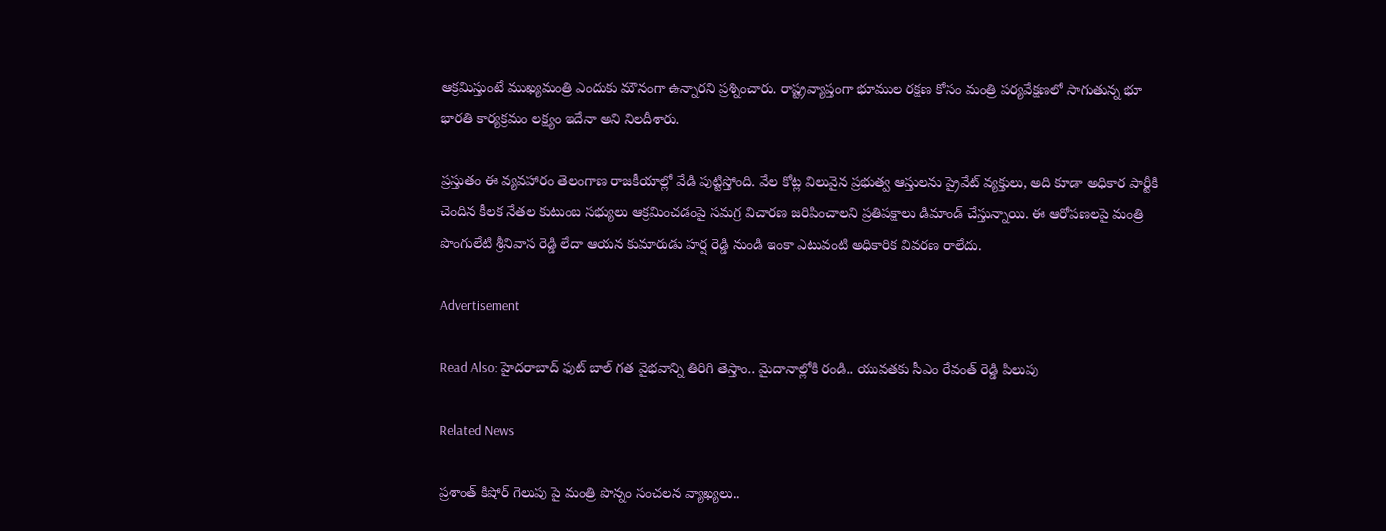ఆక్రమిస్తుంటే ముఖ్యమంత్రి ఎందుకు మౌనంగా ఉన్నారని ప్రశ్నించారు. రాష్ట్రవ్యాప్తంగా భూముల రక్షణ కోసం మంత్రి పర్యవేక్షణలో సాగుతున్న భూ భారతి కార్యక్రమం లక్ష్యం ఇదేనా అని నిలదీశారు.

ప్రస్తుతం ఈ వ్యవహారం తెలంగాణ రాజకీయాల్లో వేడి పుట్టిస్తోంది. వేల కోట్ల విలువైన ప్రభుత్వ ఆస్తులను ప్రైవేట్ వ్యక్తులు, అది కూడా అధికార పార్టీకి చెందిన కీలక నేతల కుటుంబ సభ్యులు ఆక్రమించడంపై సమగ్ర విచారణ జరిపించాలని ప్రతిపక్షాలు డిమాండ్ చేస్తున్నాయి. ఈ ఆరోపణలపై మంత్రి పొంగులేటి శ్రీనివాస రెడ్డి లేదా ఆయన కుమారుడు హర్ష రెడ్డి నుండి ఇంకా ఎటువంటి అధికారిక వివరణ రాలేదు.

Advertisement

Read Also: హైదరాబాద్ ఫుట్ బాల్ గత వైభవాన్ని తిరిగి తెస్తాం.. మైదానాల్లోకి రండి.. యువతకు సీఎం రేవంత్ రెడ్డి పిలుపు

Related News

ప్రశాంత్ కిషోర్ గెలుపు పై మంత్రి పొన్నం సంచలన వ్యాఖ్యలు..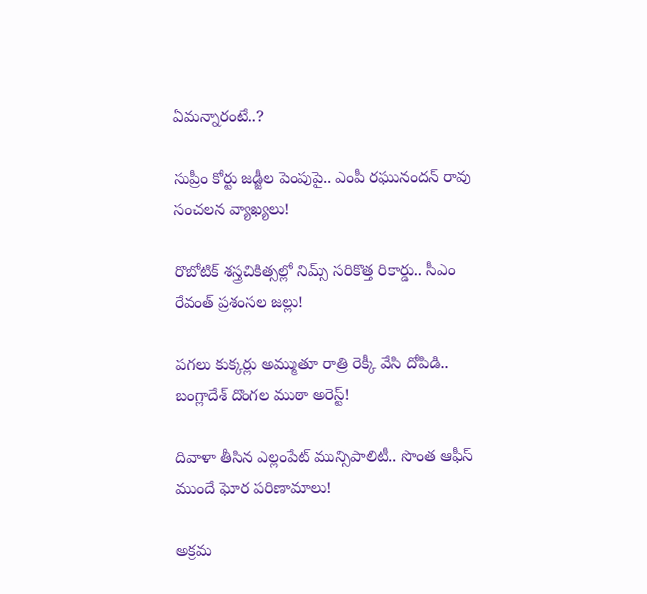ఏమన్నారంటే..?

సుప్రీం కోర్టు జడ్జీల పెంపుపై.. ఎంపీ రఘునందన్ రావు సంచలన వ్యాఖ్యలు!

రొబోటిక్ శస్త్రచికిత్సల్లో నిమ్స్ సరికొత్త రికార్డు.. సీఎం రేవంత్ ప్రశంసల జల్లు!

పగలు కుక్కర్లు అమ్ముతూ రాత్రి రెక్కీ వేసి దోపిడి.. బంగ్లాదేశ్ దొంగల ముఠా అరెస్ట్!

దివాళా తీసిన ఎల్లంపేట్ మున్సిపాలిటీ.. సొంత ఆఫీస్ ముందే ఘోర పరిణామాలు!

అక్రమ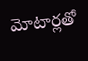మోటార్లతో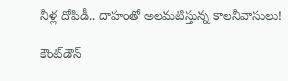నీళ్ల దోపిడీ.. దాహంతో అలమటిస్తున్న కాలనీవాసులు!

కౌంట్‌డౌన్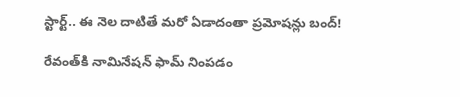స్టార్ట్.. ఈ నెల దాటితే మరో ఏడాదంతా ప్రమోషన్లు బంద్!

రేవంత్‌కి నామినేషన్ ఫామ్ నింపడం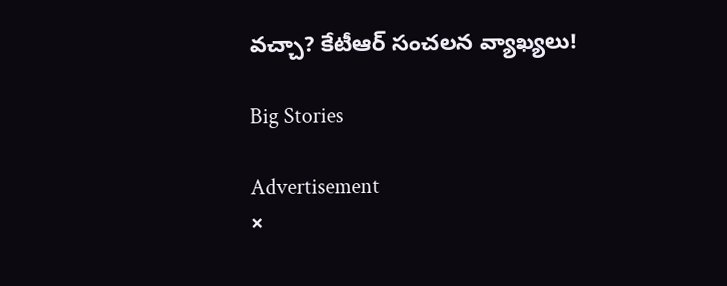వచ్చా? కేటీఆర్ సంచలన వ్యాఖ్యలు!

Big Stories

Advertisement
×